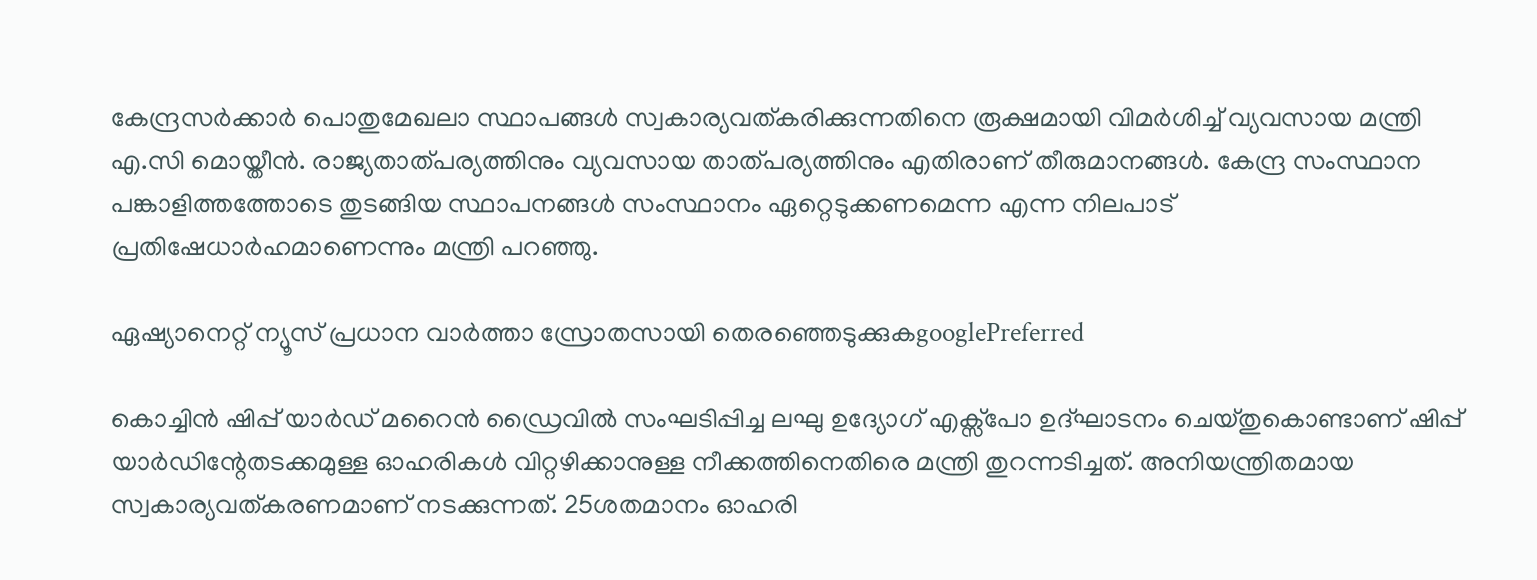കേന്ദ്രസർക്കാർ പൊതുമേഖലാ സ്ഥാപങ്ങൾ സ്വകാര്യവത്കരിക്കുന്നതിനെ രൂക്ഷമായി വിമർശിച്ച് വ്യവസായ മന്ത്രി എ.സി മൊയ്തീൻ. രാജ്യതാത്പര്യത്തിനും വ്യവസായ താത്പര്യത്തിനും എതിരാണ് തീരുമാനങ്ങൾ. കേന്ദ്ര സംസ്ഥാന പങ്കാളിത്തത്തോടെ തുടങ്ങിയ സ്ഥാപനങ്ങൾ സംസ്ഥാനം ഏറ്റെടുക്കണമെന്ന എന്ന നിലപാട് പ്രതിഷേധാർഹമാണെന്നും മന്ത്രി പറഞ്ഞു.

ഏഷ്യാനെറ്റ് ന്യൂസ് പ്രധാന വാർത്താ സ്രോതസായി തെരഞ്ഞെടുക്കുകgooglePreferred

കൊച്ചിൻ ഷിപ്പ് യാർഡ് മറൈൻ ഡ്രൈവിൽ സംഘടിപ്പിച്ച ലഘു ഉദ്യോഗ് എക്സ്പോ ഉദ്ഘാടനം ചെയ്തുകൊണ്ടാണ് ഷിപ്പ് യാർഡിന്റേതടക്കമുള്ള ഓഹരികൾ വിറ്റഴിക്കാനുള്ള നീക്കത്തിനെതിരെ മന്ത്രി തുറന്നടിച്ചത്. അനിയന്ത്രിതമായ സ്വകാര്യവത്കരണമാണ് നടക്കുന്നത്. 25ശതമാനം ഓഹരി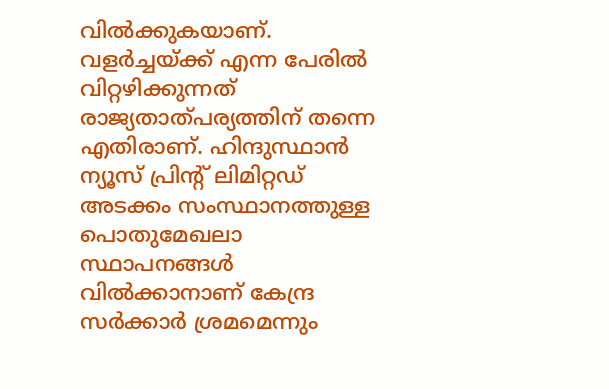വിൽക്കുകയാണ്. വളർച്ചയ്ക്ക് എന്ന പേരിൽ വിറ്റഴിക്കുന്നത് രാജ്യതാത്പര്യത്തിന് തന്നെ എതിരാണ്. ഹിന്ദുസ്ഥാൻ ന്യൂസ് പ്രിന്‍റ് ലിമിറ്റഡ് അടക്കം സംസ്ഥാനത്തുള്ള പൊതുമേഖലാ സ്ഥാപനങ്ങൾ വിൽക്കാനാണ് കേന്ദ്ര സർക്കാർ ശ്രമമെന്നും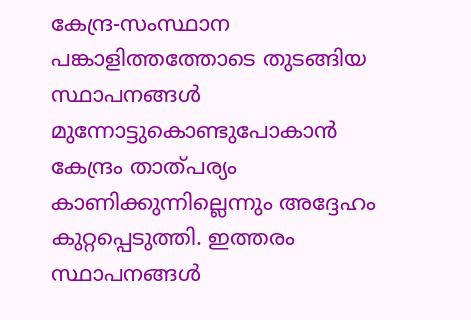കേന്ദ്ര-സംസ്ഥാന പങ്കാളിത്തത്തോടെ തുടങ്ങിയ സ്ഥാപനങ്ങൾ മുന്നോട്ടുകൊണ്ടുപോകാൻ കേന്ദ്രം താത്പര്യം കാണിക്കുന്നില്ലെന്നും അദ്ദേഹം കുറ്റപ്പെടുത്തി. ഇത്തരം സ്ഥാപനങ്ങള്‍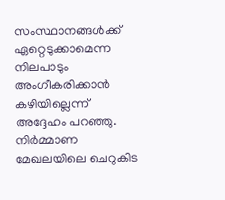സംസ്ഥാനങ്ങള്‍ക്ക് ഏറ്റെടുക്കാമെന്ന നിലപാടും അംഗീകരിക്കാന്‍ കഴിയില്ലെന്ന് അദ്ദേഹം പറഞ്ഞു. നിർമ്മാണ മേഖലയിലെ ചെറുകിട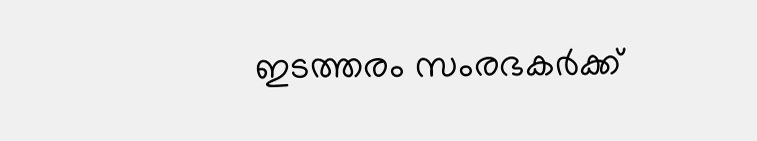ഇടത്തരം സംരഭകർക്ക്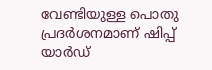വേണ്ടിയുള്ള പൊതു പ്രദർശനമാണ് ഷിപ്പ് യാർഡ്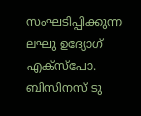സംഘടിപ്പിക്കുന്ന ലഘു ഉദ്യോഗ് എക്സ്പോ. ബിസിനസ് ടു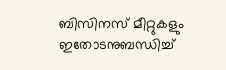ബിസിനസ് മീറ്റുകളും ഇതോടനുബന്ധിച്ച്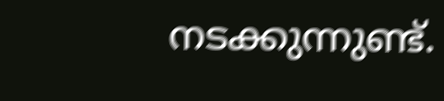നടക്കുന്നുണ്ട്.